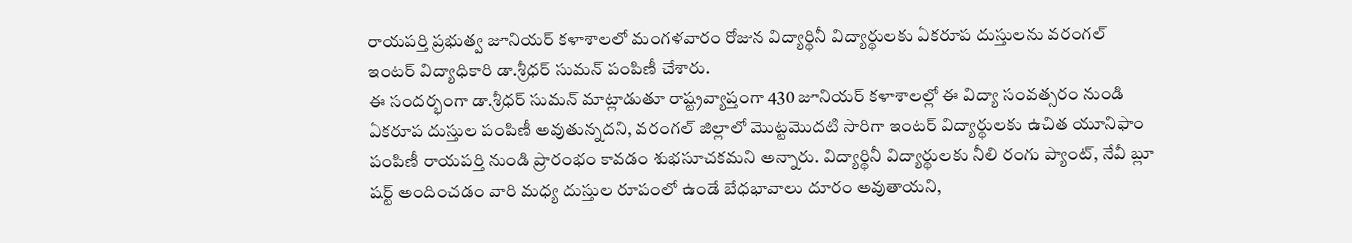రాయపర్తి ప్రభుత్వ జూనియర్ కళాశాలలో మంగళవారం రోజున విద్యార్థినీ విద్యార్థులకు ఏకరూప దుస్తులను వరంగల్ ఇంటర్ విద్యాధికారి డా.శ్రీధర్ సుమన్ పంపిణీ చేశారు.
ఈ సందర్భంగా డా.శ్రీధర్ సుమన్ మాట్లాడుతూ రాష్ట్రవ్యాప్తంగా 430 జూనియర్ కళాశాలల్లో ఈ విద్యా సంవత్సరం నుండి ఏకరూప దుస్తుల పంపిణీ అవుతున్నదని, వరంగల్ జిల్లాలో మొట్టమొదటి సారిగా ఇంటర్ విద్యార్థులకు ఉచిత యూనిఫాం పంపిణీ రాయపర్తి నుండి ప్రారంభం కావడం శుభసూచకమని అన్నారు. విద్యార్థినీ విద్యార్థులకు నీలి రంగు ప్యాంట్, నేవీ బ్లూ షర్ట్ అందించడం వారి మధ్య దుస్తుల రూపంలో ఉండే బేధభావాలు దూరం అవుతాయని,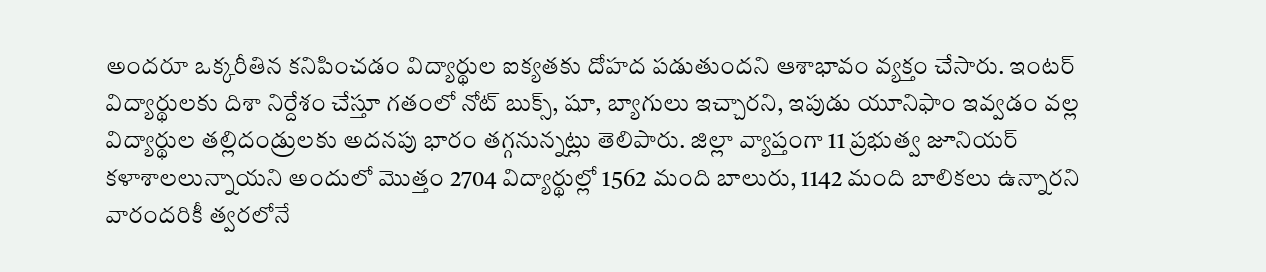అందరూ ఒక్కరీతిన కనిపించడం విద్యార్థుల ఐక్యతకు దోహద పడుతుందని ఆశాభావం వ్యక్తం చేసారు. ఇంటర్ విద్యార్థులకు దిశా నిర్దేశం చేస్తూ గతంలో నోట్ బుక్స్, షూ, బ్యాగులు ఇచ్చారని, ఇపుడు యూనిఫాం ఇవ్వడం వల్ల విద్యార్థుల తల్లిదండ్రులకు అదనపు భారం తగ్గనున్నట్లు తెలిపారు. జిల్లా వ్యాప్తంగా 11 ప్రభుత్వ జూనియర్ కళాశాలలున్నాయని అందులో మొత్తం 2704 విద్యార్థుల్లో 1562 మంది బాలురు, 1142 మంది బాలికలు ఉన్నారని వారందరికీ త్వరలోనే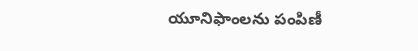యూనిఫాంలను పంపిణీ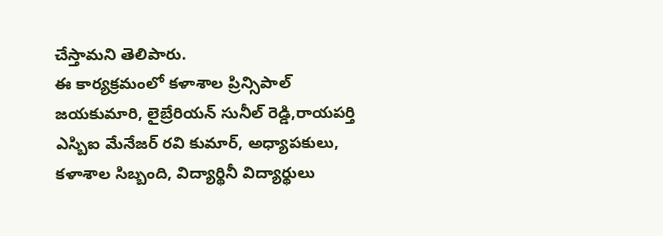చేస్తామని తెలిపారు.
ఈ కార్యక్రమంలో కళాశాల ప్రిన్సిపాల్ జయకుమారి, లైబ్రేరియన్ సునీల్ రెడ్డి,రాయపర్తి ఎస్బిఐ మేనేజర్ రవి కుమార్, అధ్యాపకులు, కళాశాల సిబ్బంది, విద్యార్థినీ విద్యార్థులు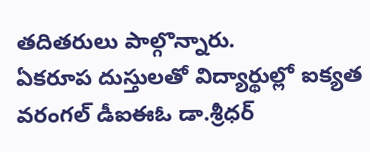తదితరులు పాల్గొన్నారు.
ఏకరూప దుస్తులతో విద్యార్థుల్లో ఐక్యత
వరంగల్ డీఐఈఓ డా.శ్రీధర్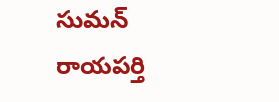సుమన్
రాయపర్తి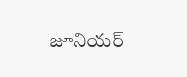జూనియర్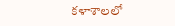కళాశాలలో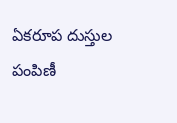ఏకరూప దుస్తుల పంపిణీ